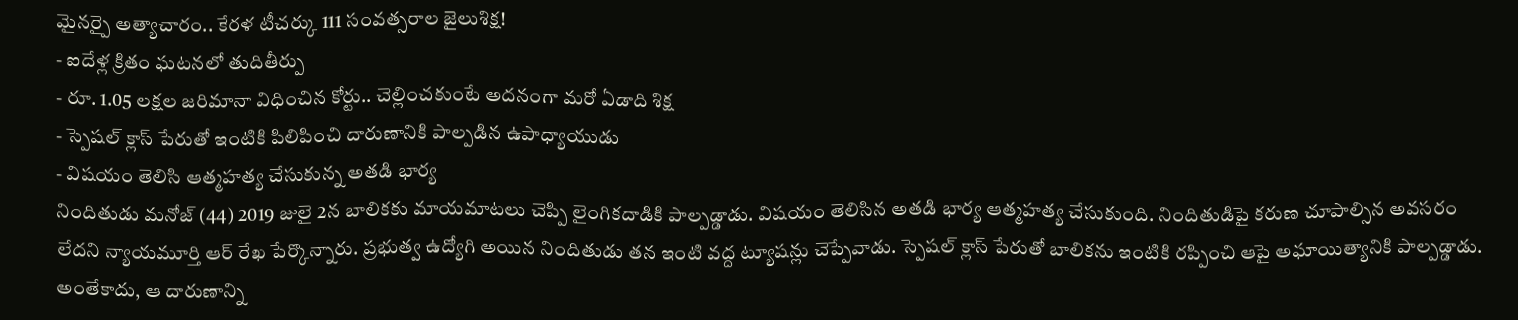మైనర్పై అత్యాచారం.. కేరళ టీచర్కు 111 సంవత్సరాల జైలుశిక్ష!
- ఐదేళ్ల క్రితం ఘటనలో తుదితీర్పు
- రూ. 1.05 లక్షల జరిమానా విధించిన కోర్టు.. చెల్లించకుంటే అదనంగా మరో ఏడాది శిక్ష
- స్పెషల్ క్లాస్ పేరుతో ఇంటికి పిలిపించి దారుణానికి పాల్పడిన ఉపాధ్యాయుడు
- విషయం తెలిసి ఆత్మహత్య చేసుకున్న అతడి భార్య
నిందితుడు మనోజ్ (44) 2019 జులై 2న బాలికకు మాయమాటలు చెప్పి లైంగికదాడికి పాల్పడ్డాడు. విషయం తెలిసిన అతడి భార్య ఆత్మహత్య చేసుకుంది. నిందితుడిపై కరుణ చూపాల్సిన అవసరం లేదని న్యాయమూర్తి ఆర్ రేఖ పేర్కొన్నారు. ప్రభుత్వ ఉద్యోగి అయిన నిందితుడు తన ఇంటి వద్ద ట్యూషన్లు చెప్పేవాడు. స్పెషల్ క్లాస్ పేరుతో బాలికను ఇంటికి రప్పించి ఆపై అఘాయిత్యానికి పాల్పడ్డాడు. అంతేకాదు, ఆ దారుణాన్ని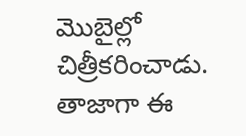మొబైల్లో చిత్రీకరించాడు. తాజాగా ఈ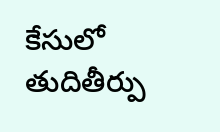కేసులో తుదితీర్పు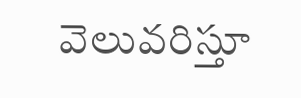వెలువరిస్తూ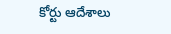కోర్టు ఆదేశాలు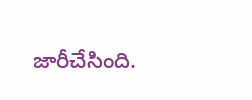జారీచేసింది.